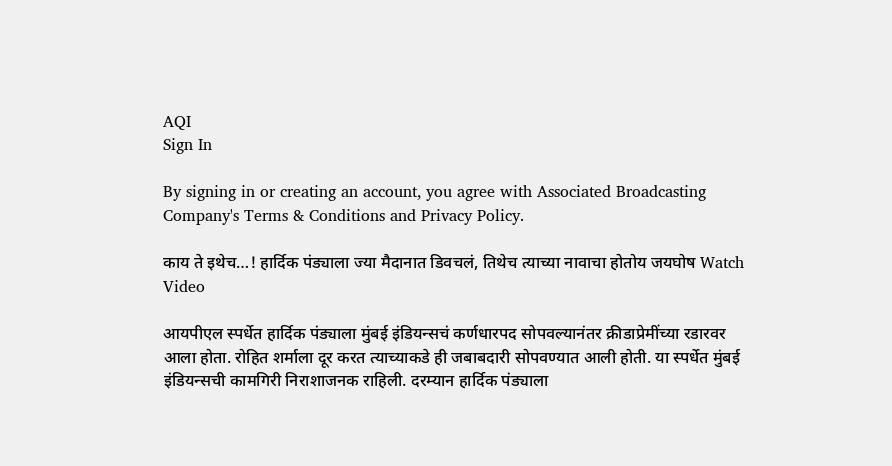AQI
Sign In

By signing in or creating an account, you agree with Associated Broadcasting Company's Terms & Conditions and Privacy Policy.

काय ते इथेच…! हार्दिक पंड्याला ज्या मैदानात डिवचलं, तिथेच त्याच्या नावाचा होतोय जयघोष Watch Video

आयपीएल स्पर्धेत हार्दिक पंड्याला मुंबई इंडियन्सचं कर्णधारपद सोपवल्यानंतर क्रीडाप्रेमींच्या रडारवर आला होता. रोहित शर्माला दूर करत त्याच्याकडे ही जबाबदारी सोपवण्यात आली होती. या स्पर्धेत मुंबई इंडियन्सची कामगिरी निराशाजनक राहिली. दरम्यान हार्दिक पंड्याला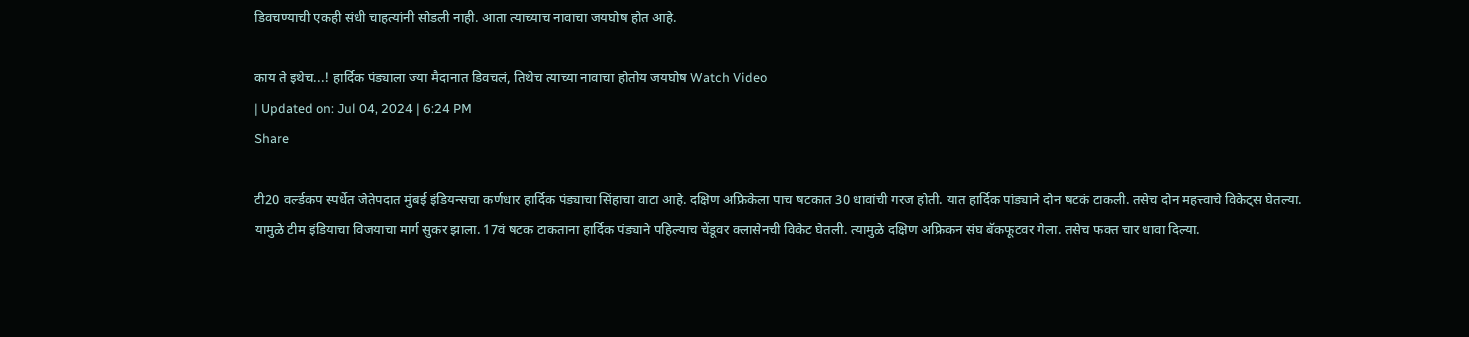डिवचण्याची एकही संधी चाहत्यांनी सोडली नाही. आता त्याच्याच नावाचा जयघोष होत आहे.

काय ते इथेच...! हार्दिक पंड्याला ज्या मैदानात डिवचलं, तिथेच त्याच्या नावाचा होतोय जयघोष Watch Video
| Updated on: Jul 04, 2024 | 6:24 PM
Share

टी20 वर्ल्डकप स्पर्धेत जेतेपदात मुंबई इंडियन्सचा कर्णधार हार्दिक पंड्याचा सिंहाचा वाटा आहे. दक्षिण अफ्रिकेला पाच षटकात 30 धावांची गरज होती. यात हार्दिक पांड्याने दोन षटकं टाकली. तसेच दोन महत्त्वाचे विकेट्स घेतल्या. यामुळे टीम इंडियाचा विजयाचा मार्ग सुकर झाला. 17वं षटक टाकताना हार्दिक पंड्याने पहिल्याच चेंडूवर क्लासेनची विकेट घेतली. त्यामुळे दक्षिण अफ्रिकन संघ बॅकफूटवर गेला. तसेच फक्त चार धावा दिल्या.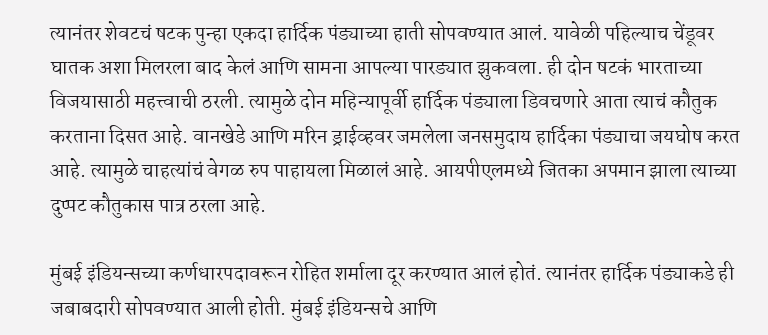त्यानंतर शेवटचं षटक पुन्हा एकदा हार्दिक पंड्याच्या हाती सोपवण्यात आलं. यावेळी पहिल्याच चेंडूवर घातक अशा मिलरला बाद केलं आणि सामना आपल्या पारड्यात झुकवला. ही दोन षटकं भारताच्या विजयासाठी महत्त्वाची ठरली. त्यामुळे दोन महिन्यापूर्वी हार्दिक पंड्याला डिवचणारे आता त्याचं कौतुक करताना दिसत आहे. वानखेडे आणि मरिन ड्राईव्हवर जमलेला जनसमुदाय हार्दिका पंड्याचा जयघोष करत आहे. त्यामुळे चाहत्यांचं वेगळ रुप पाहायला मिळालं आहे. आयपीएलमध्ये जितका अपमान झाला त्याच्या दुप्पट कौतुकास पात्र ठरला आहे.

मुंबई इंडियन्सच्या कर्णधारपदावरून रोहित शर्माला दूर करण्यात आलं होतं. त्यानंतर हार्दिक पंड्याकडे ही जबाबदारी सोपवण्यात आली होती. मुंबई इंडियन्सचे आणि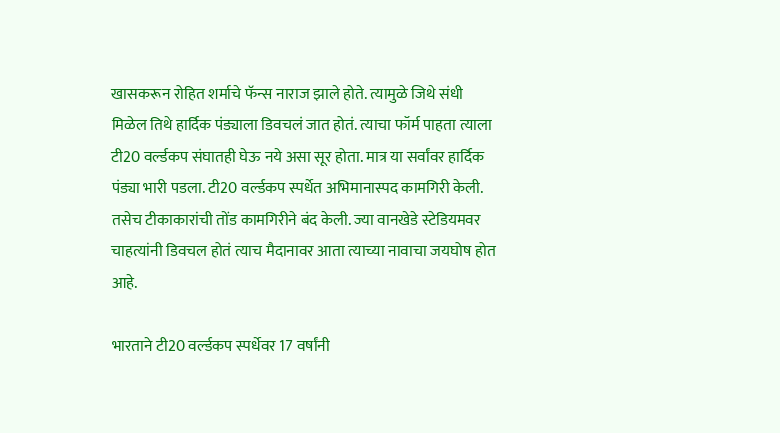खासकरून रोहित शर्माचे फॅन्स नाराज झाले होते. त्यामुळे जिथे संधी मिळेल तिथे हार्दिक पंड्याला डिवचलं जात होतं. त्याचा फॉर्म पाहता त्याला टी20 वर्ल्डकप संघातही घेऊ नये असा सूर होता. मात्र या सर्वांवर हार्दिक पंड्या भारी पडला. टी20 वर्ल्डकप स्पर्धेत अभिमानास्पद कामगिरी केली. तसेच टीकाकारांची तोंड कामगिरीने बंद केली. ज्या वानखेडे स्टेडियमवर चाहत्यांनी डिवचल होतं त्याच मैदानावर आता त्याच्या नावाचा जयघोष होत आहे.

भारताने टी20 वर्ल्डकप स्पर्धेवर 17 वर्षांनी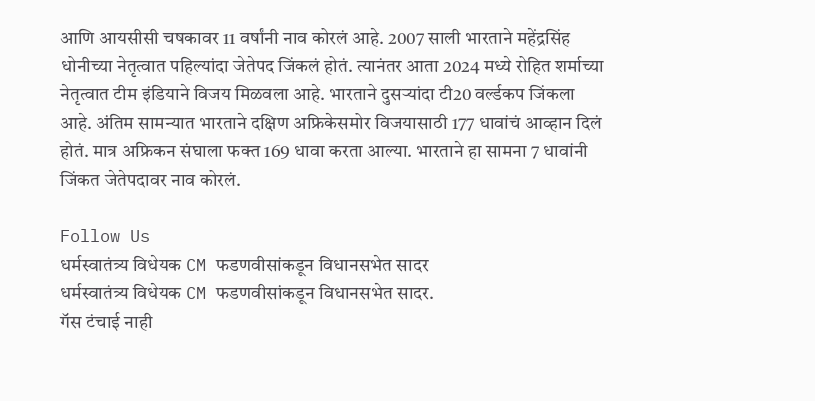आणि आयसीसी चषकावर 11 वर्षांनी नाव कोरलं आहे. 2007 साली भारताने महेंद्रसिंह धोनीच्या नेतृत्वात पहिल्यांदा जेतेपद जिंकलं होतं. त्यानंतर आता 2024 मध्ये रोहित शर्माच्या नेतृत्वात टीम इंडियाने विजय मिळवला आहे. भारताने दुसऱ्यांदा टी20 वर्ल्डकप जिंकला आहे. अंतिम सामन्यात भारताने दक्षिण अफ्रिकेसमोर विजयासाठी 177 धावांचं आव्हान दिलं होतं. मात्र अफ्रिकन संघाला फक्त 169 धावा करता आल्या. भारताने हा सामना 7 धावांनी जिंकत जेतेपदावर नाव कोरलं.

Follow Us
धर्मस्वातंत्र्य विधेयक CM फडणवीसांकडून विधानसभेत सादर
धर्मस्वातंत्र्य विधेयक CM फडणवीसांकडून विधानसभेत सादर.
गॅस टंचाई नाही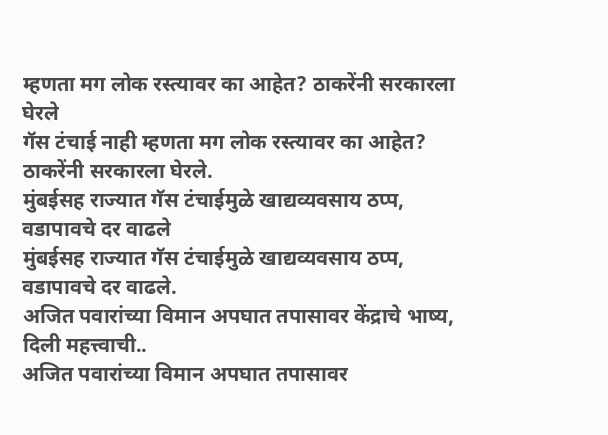म्हणता मग लोक रस्त्यावर का आहेत? ठाकरेंनी सरकारला घेरले
गॅस टंचाई नाही म्हणता मग लोक रस्त्यावर का आहेत? ठाकरेंनी सरकारला घेरले.
मुंबईसह राज्यात गॅस टंचाईमुळे खाद्यव्यवसाय ठप्प, वडापावचे दर वाढले
मुंबईसह राज्यात गॅस टंचाईमुळे खाद्यव्यवसाय ठप्प, वडापावचे दर वाढले.
अजित पवारांच्या विमान अपघात तपासावर केंद्राचे भाष्य, दिली महत्त्वाची..
अजित पवारांच्या विमान अपघात तपासावर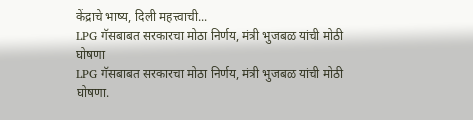केंद्राचे भाष्य, दिली महत्त्वाची...
LPG गॅसबाबत सरकारचा मोठा निर्णय, मंत्री भुजबळ यांची मोठी घोषणा
LPG गॅसबाबत सरकारचा मोठा निर्णय, मंत्री भुजबळ यांची मोठी घोषणा.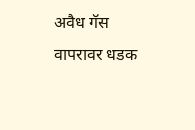अवैध गॅस वापरावर धडक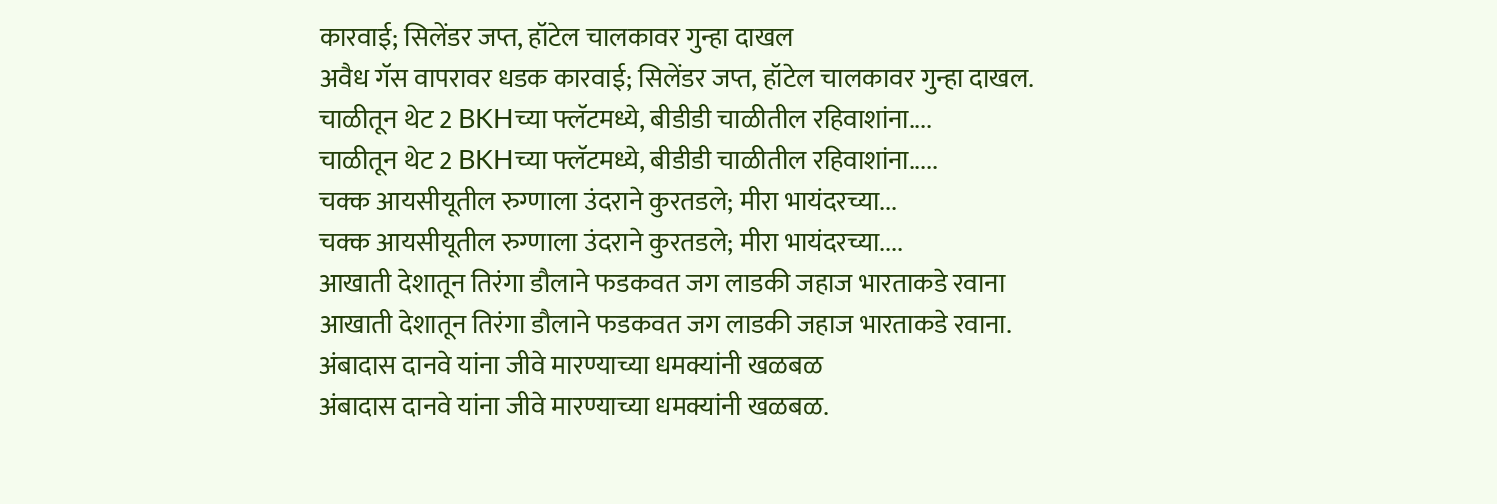कारवाई; सिलेंडर जप्त, हॉटेल चालकावर गुन्हा दाखल
अवैध गॅस वापरावर धडक कारवाई; सिलेंडर जप्त, हॉटेल चालकावर गुन्हा दाखल.
चाळीतून थेट 2 BKHच्या फ्लॅटमध्ये, बीडीडी चाळीतील रहिवाशांना....
चाळीतून थेट 2 BKHच्या फ्लॅटमध्ये, बीडीडी चाळीतील रहिवाशांना.....
चक्क आयसीयूतील रुग्णाला उंदराने कुरतडले; मीरा भायंदरच्या...
चक्क आयसीयूतील रुग्णाला उंदराने कुरतडले; मीरा भायंदरच्या....
आखाती देशातून तिरंगा डौलाने फडकवत जग लाडकी जहाज भारताकडे रवाना
आखाती देशातून तिरंगा डौलाने फडकवत जग लाडकी जहाज भारताकडे रवाना.
अंबादास दानवे यांना जीवे मारण्याच्या धमक्यांनी खळबळ
अंबादास दानवे यांना जीवे मारण्याच्या धमक्यांनी खळबळ.